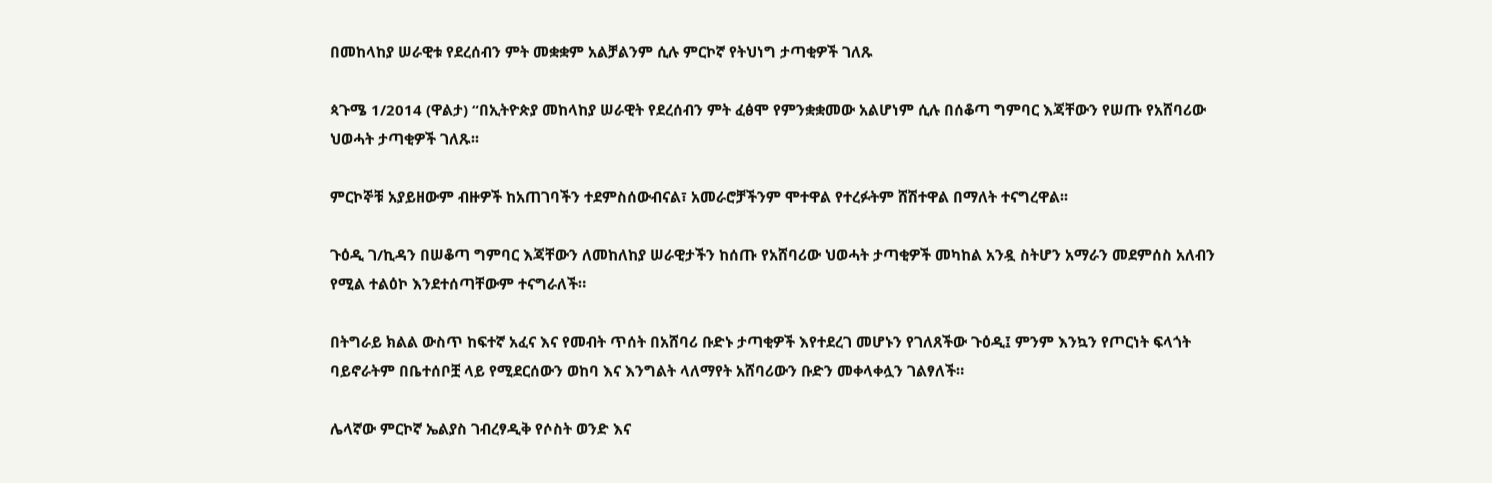በመከላከያ ሠራዊቱ የደረሰብን ምት መቋቋም አልቻልንም ሲሉ ምርኮኛ የትህነግ ታጣቂዎች ገለጹ

ጳጉሜ 1/2014 (ዋልታ) “በኢትዮጵያ መከላከያ ሠራዊት የደረሰብን ምት ፈፅሞ የምንቋቋመው አልሆነም ሲሉ በሰቆጣ ግምባር እጃቸውን የሠጡ የአሸባሪው ህወሓት ታጣቂዎች ገለጹ፡፡

ምርኮኞቹ አያይዘውም ብዙዎች ከአጠገባችን ተደምስሰውብናል፣ አመራሮቻችንም ሞተዋል የተረፉትም ሸሽተዋል በማለት ተናግረዋል፡፡

ጉዕዲ ገ/ኪዳን በሠቆጣ ግምባር እጃቸውን ለመከለከያ ሠራዊታችን ከሰጡ የአሸባሪው ህወሓት ታጣቂዎች መካከል አንዷ ስትሆን አማራን መደምሰስ አለብን የሚል ተልዕኮ እንደተሰጣቸውም ተናግራለች።

በትግራይ ክልል ውስጥ ከፍተኛ አፈና እና የመብት ጥሰት በአሸባሪ ቡድኑ ታጣቂዎች እየተደረገ መሆኑን የገለጸችው ጉዕዲ፤ ምንም እንኳን የጦርነት ፍላጎት ባይኖራትም በቤተሰቦቿ ላይ የሚደርሰውን ወከባ እና እንግልት ላለማየት አሸባሪውን ቡድን መቀላቀሏን ገልፃለች።

ሌላኛው ምርኮኛ ኤልያስ ገብረፃዲቅ የሶስት ወንድ እና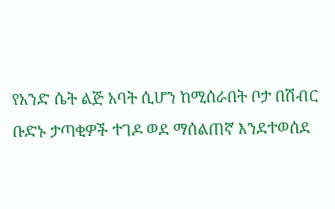የአንድ ሴት ልጅ አባት ሲሆን ከሚሰራበት ቦታ በሽብር ቡድኑ ታጣቂዎች ተገዶ ወደ ማሰልጠኛ እንደተወሰደ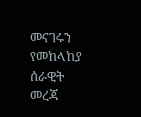መናገሩን የመከላከያ ሰራዊት መረጃ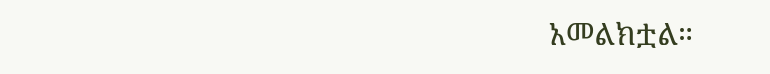አመልክቷል።